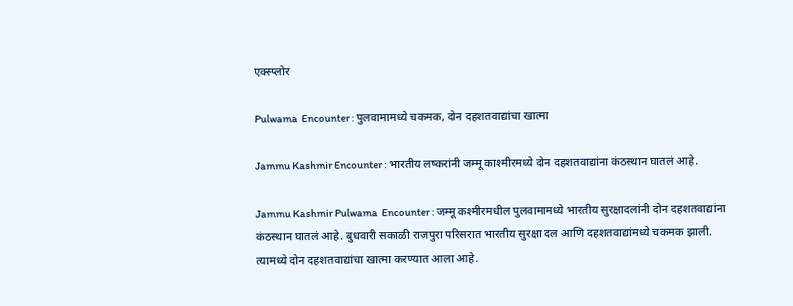एक्स्प्लोर

Pulwama  Encounter : पुलवामामध्ये चकमक, दोन दहशतवाद्यांचा खात्मा

Jammu Kashmir Encounter : भारतीय लष्करांनी जम्मू काश्मीरमध्ये दोन दहशतवाद्यांना कंठस्थान घातलं आहे.

Jammu Kashmir Pulwama  Encounter : जम्मू कश्मीरमधील पुलवामामध्ये भारतीय सुरक्षादलांनी दोन दहशतवाद्यांना कंठस्थान घातलं आहे. बुधवारी सकाळी राजपुरा परिसरात भारतीय सुरक्षा दल आणि दहशतवाद्यांमध्ये चकमक झाली. त्यामध्ये दोन दहशतवाद्यांचा खात्मा करण्यात आला आहे.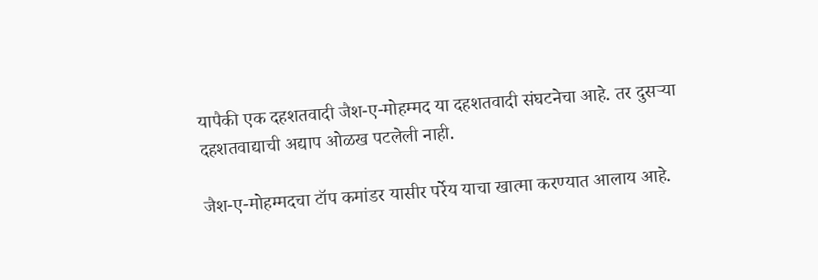यापैकी एक दहशतवादी जैश-ए-मोहम्मद या दहशतवादी संघटनेचा आहे. तर दुसऱ्या दहशतवाद्याची अद्याप ओळख पटलेली नाही.

जैश-ए-मोहम्मदचा टॉप कमांडर यासीर पर्रेय याचा खात्मा करण्यात आलाय आहे.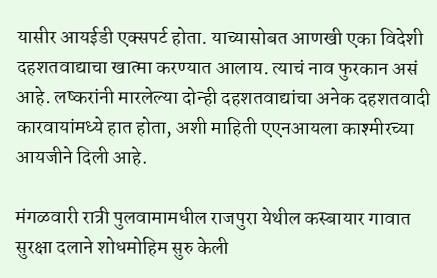यासीर आयईडी एक्सपर्ट होता. याच्यासोबत आणखी एका विदेशी दहशतवाद्याचा खात्मा करण्यात आलाय. त्याचं नाव फुरकान असं आहे. लष्करांनी मारलेल्या दोन्ही दहशतवाद्यांचा अनेक दहशतवादी कारवायांमध्ये हात होता, अशी माहिती एएनआयला काश्मीरच्या आयजीने दिली आहे.

मंगळवारी रात्री पुलवामामधील राजपुरा येथील कस्बायार गावात सुरक्षा दलाने शोधमोहिम सुरु केली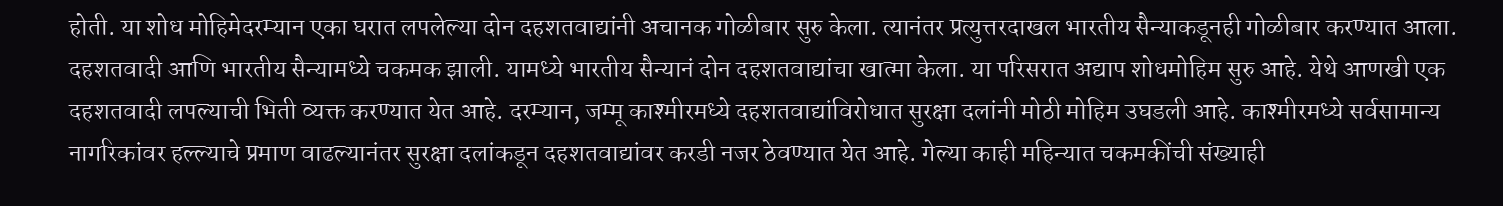होती. या शोध मोहिमेदरम्यान एका घरात लपलेल्या दोन दहशतवाद्यांनी अचानक गोळीबार सुरु केला. त्यानंतर प्रत्युत्तरदाखल भारतीय सैन्याकडूनही गोळीबार करण्यात आला. दहशतवादी आणि भारतीय सैन्यामध्ये चकमक झाली. यामध्ये भारतीय सैन्यानं दोन दहशतवाद्यांचा खात्मा केला. या परिसरात अद्याप शोधमोहिम सुरु आहे. येथे आणखी एक दहशतवादी लपल्याची भिती व्यक्त करण्यात येत आहे. दरम्यान, जम्मू काश्मीरमध्ये दहशतवाद्यांविरोधात सुरक्षा दलांनी मोठी मोहिम उघडली आहे. काश्मीरमध्ये सर्वसामान्य नागरिकांवर हल्ल्याचे प्रमाण वाढल्यानंतर सुरक्षा दलांकडून दहशतवाद्यांवर करडी नजर ठेवण्यात येत आहे. गेल्या काही महिन्यात चकमकींची संख्याही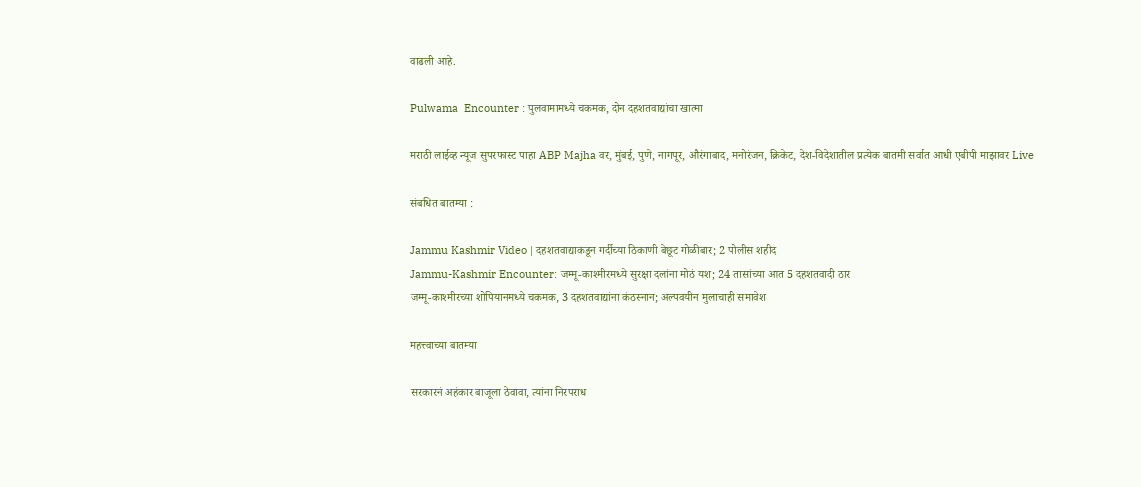वाढली आहे.

Pulwama  Encounter : पुलवामामध्ये चकमक, दोन दहशतवाद्यांचा खात्मा

मराठी लाईव्ह न्यूज सुपरफास्ट पाहा ABP Majha वर, मुंबई, पुणे, नागपूर, औरंगाबाद, मनोरंजन, क्रिकेट, देश-विदेशातील प्रत्येक बातमी सर्वात आधी एबीपी माझावर Live

संबधित बातम्या :

Jammu Kashmir Video | दहशतवाद्याकडून गर्दीच्या ठिकाणी बेछूट गोळीबार; 2 पोलीस शहीद
Jammu-Kashmir Encounter: जम्मू-काश्मीरमध्ये सुरक्षा दलांना मोठं यश; 24 तासांच्या आत 5 दहशतवादी ठार
जम्मू-काश्मीरच्या शोपियानमध्ये चकमक, 3 दहशतवाद्यांना कंठस्नान; अल्पवयीन मुलाचाही समावेश

महत्त्वाच्या बातम्या

सरकारनं अहंकार बाजूला ठेवावा, त्यांना निरपराध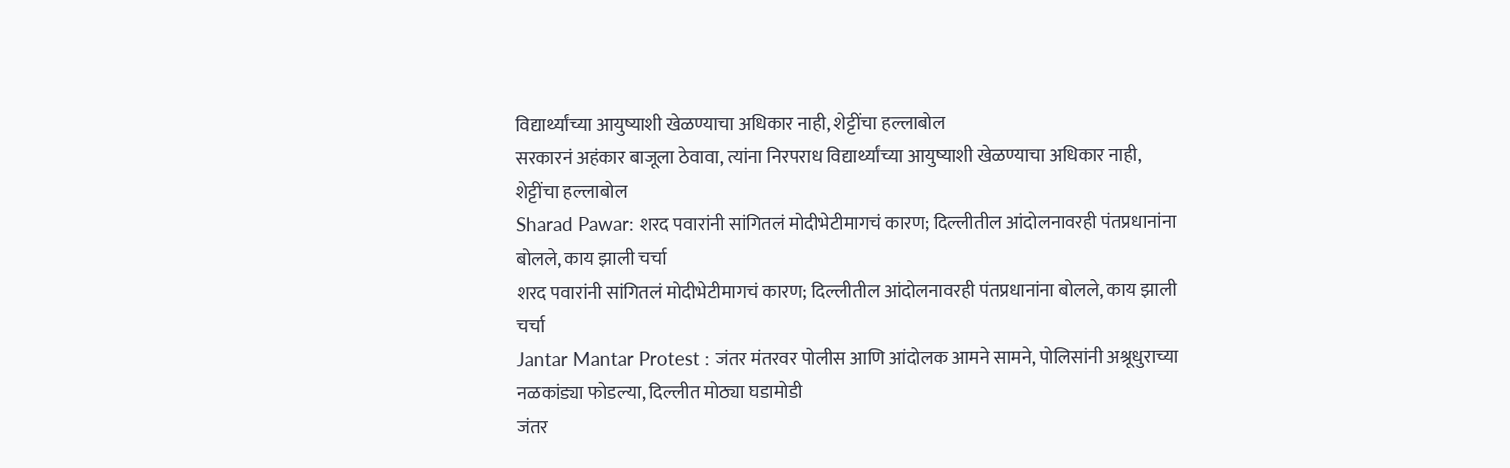विद्यार्थ्यांच्या आयुष्याशी खेळण्याचा अधिकार नाही, शेट्टींचा हल्लाबोल
सरकारनं अहंकार बाजूला ठेवावा, त्यांना निरपराध विद्यार्थ्यांच्या आयुष्याशी खेळण्याचा अधिकार नाही, शेट्टींचा हल्लाबोल
Sharad Pawar: शरद पवारांनी सांगितलं मोदीभेटीमागचं कारण; दिल्लीतील आंदोलनावरही पंतप्रधानांना बोलले, काय झाली चर्चा
शरद पवारांनी सांगितलं मोदीभेटीमागचं कारण; दिल्लीतील आंदोलनावरही पंतप्रधानांना बोलले, काय झाली चर्चा
Jantar Mantar Protest : जंतर मंतरवर पोलीस आणि आंदोलक आमने सामने, पोलिसांनी अश्रूधुराच्या नळकांड्या फोडल्या, दिल्लीत मोठ्या घडामोडी
जंतर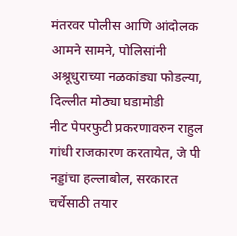मंतरवर पोलीस आणि आंदोलक आमने सामने, पोलिसांनी अश्रूधुराच्या नळकांड्या फोडल्या, दिल्लीत मोठ्या घडामोडी
नीट पेपरफुटी प्रकरणावरुन राहुल गांधी राजकारण करतायेत, जे पी नड्डांचा हल्लाबोल, सरकारत चर्चेसाठी तयार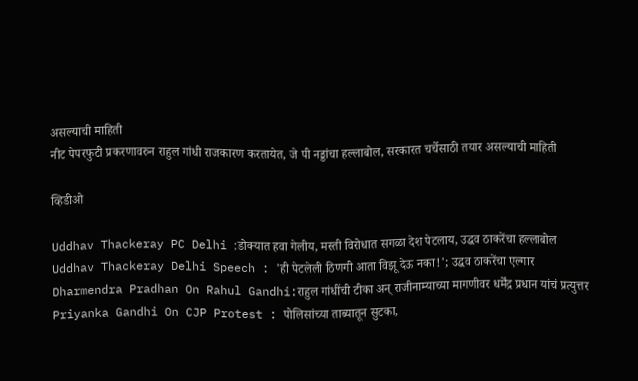असल्याची माहिती
नीट पेपरफुटी प्रकरणावरुन राहुल गांधी राजकारण करतायेत, जे पी नड्डांचा हल्लाबोल, सरकारत चर्चेसाठी तयार असल्याची माहिती

व्हिडीओ

Uddhav Thackeray PC Delhi :डोक्यात हवा गेलीय, मस्ती विरोधात सगळा देश पेटलाय, उद्धव ठाकरेंचा हल्लाबोल
Uddhav Thackeray Delhi Speech : 'ही पेटलेली ठिणगी आता विझू देऊ नका!'; उद्धव ठाकरेंचा एल्गार
Dharmendra Pradhan On Rahul Gandhi:राहुल गांधींची टीका अन् राजीनाम्याच्या मागणीवर धर्मेंद्र प्रधान यांचं प्रत्युत्तर
Priyanka Gandhi On CJP Protest : पोलिसांच्या ताब्यातून सुटका,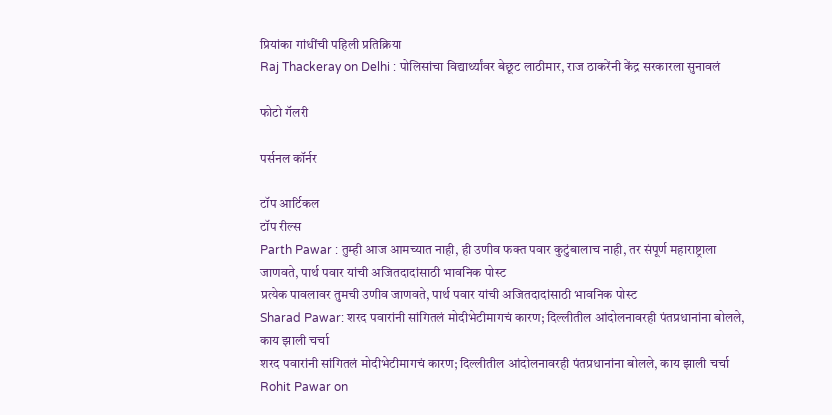प्रियांका गांधींची पहिली प्रतिक्रिया
Raj Thackeray on Delhi : पोलिसांचा विद्यार्थ्यांवर बेछूट लाठीमार, राज ठाकरेंनी केंद्र सरकारला सुनावलं

फोटो गॅलरी

पर्सनल कॉर्नर

टॉप आर्टिकल
टॉप रील्स
Parth Pawar : तुम्ही आज आमच्यात नाही, ही उणीव फक्त पवार कुटुंबालाच नाही, तर संपूर्ण महाराष्ट्राला जाणवते, पार्थ पवार यांची अजितदादांसाठी भावनिक पोस्ट
प्रत्येक पावलावर तुमची उणीव जाणवते, पार्थ पवार यांची अजितदादांसाठी भावनिक पोस्ट
Sharad Pawar: शरद पवारांनी सांगितलं मोदीभेटीमागचं कारण; दिल्लीतील आंदोलनावरही पंतप्रधानांना बोलले, काय झाली चर्चा
शरद पवारांनी सांगितलं मोदीभेटीमागचं कारण; दिल्लीतील आंदोलनावरही पंतप्रधानांना बोलले, काय झाली चर्चा
Rohit Pawar on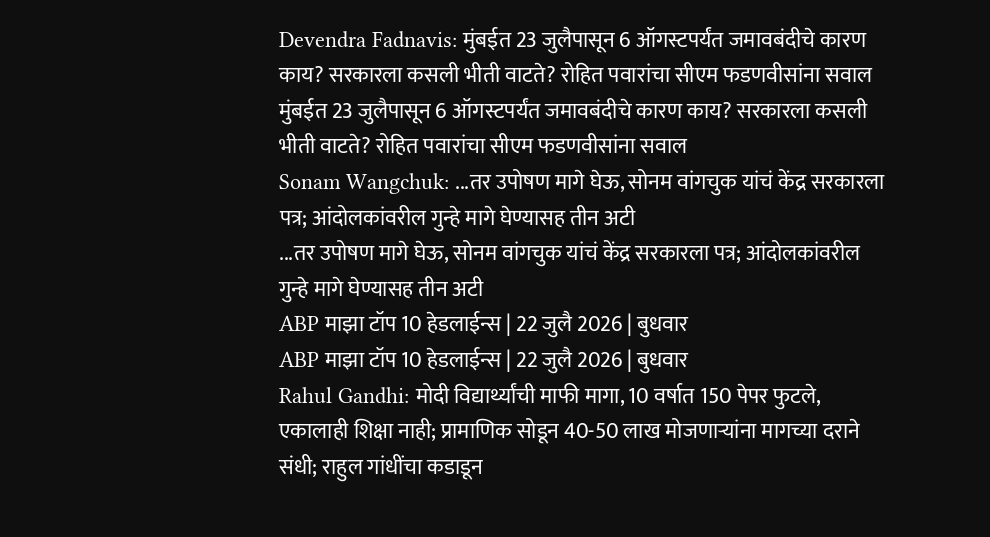Devendra Fadnavis: मुंबईत 23 जुलैपासून 6 ऑगस्टपर्यंत जमावबंदीचे कारण काय? सरकारला कसली भीती वाटते? रोहित पवारांचा सीएम फडणवीसांना सवाल
मुंबईत 23 जुलैपासून 6 ऑगस्टपर्यंत जमावबंदीचे कारण काय? सरकारला कसली भीती वाटते? रोहित पवारांचा सीएम फडणवीसांना सवाल
Sonam Wangchuk: ...तर उपोषण मागे घेऊ, सोनम वांगचुक यांचं केंद्र सरकारला पत्र; आंदोलकांवरील गुन्हे मागे घेण्यासह तीन अटी
...तर उपोषण मागे घेऊ, सोनम वांगचुक यांचं केंद्र सरकारला पत्र; आंदोलकांवरील गुन्हे मागे घेण्यासह तीन अटी
ABP माझा टॉप 10 हेडलाईन्स | 22 जुलै 2026 | बुधवार
ABP माझा टॉप 10 हेडलाईन्स | 22 जुलै 2026 | बुधवार
Rahul Gandhi: मोदी विद्यार्थ्यांची माफी मागा, 10 वर्षात 150 पेपर फुटले, एकालाही शिक्षा नाही; प्रामाणिक सोडून 40-50 लाख मोजणाऱ्यांना मागच्या दराने संधी; राहुल गांधींचा कडाडून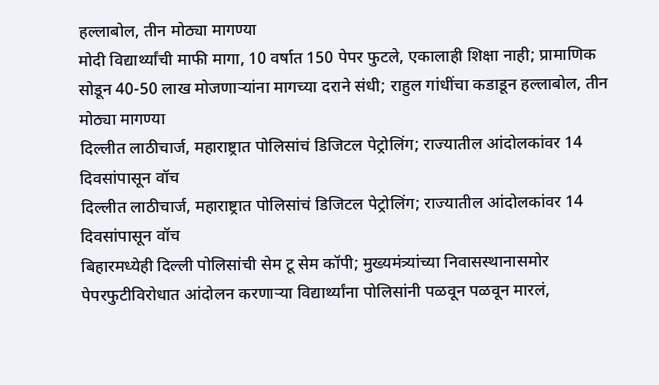हल्लाबोल, तीन मोठ्या मागण्या
मोदी विद्यार्थ्यांची माफी मागा, 10 वर्षात 150 पेपर फुटले, एकालाही शिक्षा नाही; प्रामाणिक सोडून 40-50 लाख मोजणाऱ्यांना मागच्या दराने संधी; राहुल गांधींचा कडाडून हल्लाबोल, तीन मोठ्या मागण्या
दिल्लीत लाठीचार्ज, महाराष्ट्रात पोलिसांचं डिजिटल पेट्रोलिंग; राज्यातील आंदोलकांवर 14 दिवसांपासून वॉच
दिल्लीत लाठीचार्ज, महाराष्ट्रात पोलिसांचं डिजिटल पेट्रोलिंग; राज्यातील आंदोलकांवर 14 दिवसांपासून वॉच
बिहारमध्येही दिल्ली पोलिसांची सेम टू सेम कॉपी; मुख्यमंत्र्यांच्या निवासस्थानासमोर पेपरफुटीविरोधात आंदोलन करणाऱ्या विद्यार्थ्यांना पोलिसांनी पळवून पळवून मारलं,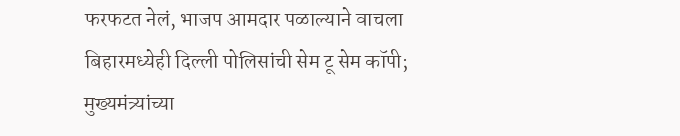फरफटत नेलं, भाजप आमदार पळाल्याने वाचला
बिहारमध्येही दिल्ली पोलिसांची सेम टू सेम कॉपी; मुख्यमंत्र्यांच्या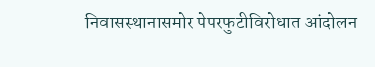निवासस्थानासमोर पेपरफुटीविरोधात आंदोलन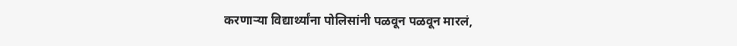करणाऱ्या विद्यार्थ्यांना पोलिसांनी पळवून पळवून मारलं,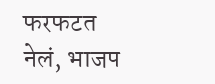फरफटत नेलं, भाजप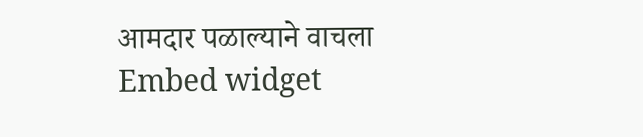आमदार पळाल्याने वाचला
Embed widget